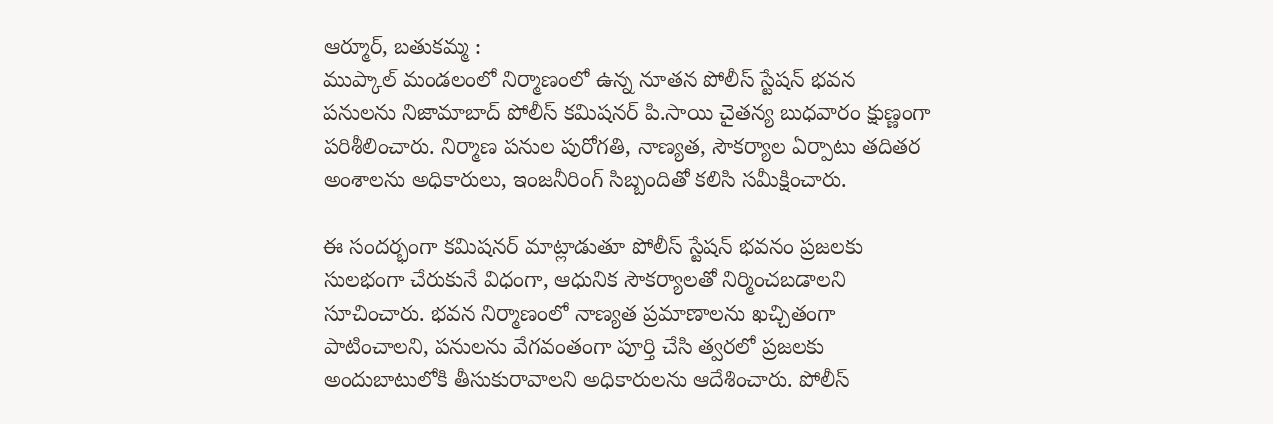ఆర్మూర్, బతుకమ్మ :
ముప్కాల్ మండలంలో నిర్మాణంలో ఉన్న నూతన పోలీస్ స్టేషన్ భవన పనులను నిజామాబాద్ పోలీస్ కమిషనర్ పి.సాయి చైతన్య బుధవారం క్షుణ్ణంగా పరిశీలించారు. నిర్మాణ పనుల పురోగతి, నాణ్యత, సౌకర్యాల ఏర్పాటు తదితర అంశాలను అధికారులు, ఇంజనీరింగ్ సిబ్బందితో కలిసి సమీక్షించారు.

ఈ సందర్భంగా కమిషనర్ మాట్లాడుతూ పోలీస్ స్టేషన్ భవనం ప్రజలకు సులభంగా చేరుకునే విధంగా, ఆధునిక సౌకర్యాలతో నిర్మించబడాలని సూచించారు. భవన నిర్మాణంలో నాణ్యత ప్రమాణాలను ఖచ్చితంగా పాటించాలని, పనులను వేగవంతంగా పూర్తి చేసి త్వరలో ప్రజలకు అందుబాటులోకి తీసుకురావాలని అధికారులను ఆదేశించారు. పోలీస్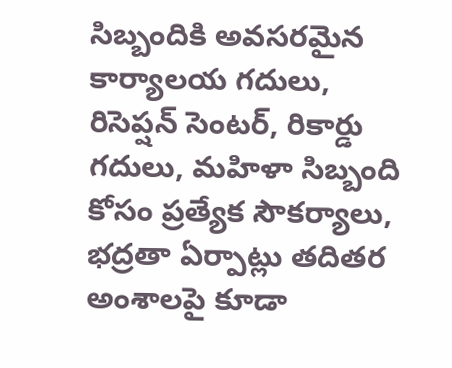సిబ్బందికి అవసరమైన కార్యాలయ గదులు, రిసెప్షన్ సెంటర్, రికార్డు గదులు, మహిళా సిబ్బంది కోసం ప్రత్యేక సౌకర్యాలు, భద్రతా ఏర్పాట్లు తదితర అంశాలపై కూడా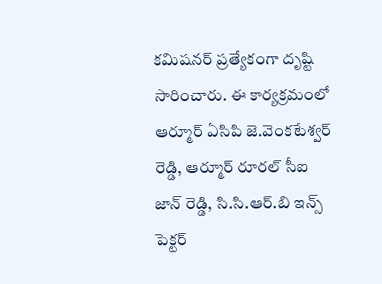కమిషనర్ ప్రత్యేకంగా దృష్టి సారించారు. ఈ కార్యక్రమంలో ఆర్మూర్ ఏసిపి జె.వెంకటేశ్వర్ రెడ్డి, ఆర్మూర్ రూరల్ సీఐ జాన్ రెడ్డి, సి.సి.ఆర్.బి ఇన్స్ పెక్టర్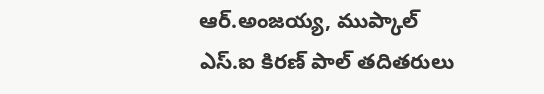ఆర్.అంజయ్య, ముప్కాల్ ఎస్.ఐ కిరణ్ పాల్ తదితరులు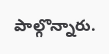పాల్గొన్నారు.